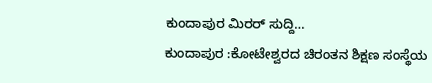ಕುಂದಾಪುರ ಮಿರರ್ ಸುದ್ದಿ…
ಕುಂದಾಪುರ :ಕೋಟೇಶ್ವರದ ಚಿರಂತನ ಶಿಕ್ಷಣ ಸಂಸ್ಥೆಯ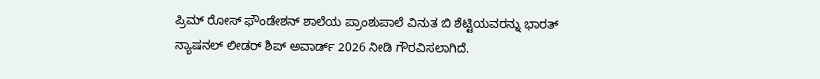ಪ್ರಿಮ್ ರೋಸ್ ಫೌಂಡೇಶನ್ ಶಾಲೆಯ ಪ್ರಾಂಶುಪಾಲೆ ವಿನುತ ಬಿ ಶೆಟ್ಟಿಯವರನ್ನು ಭಾರತ್ ನ್ಯಾಷನಲ್ ಲೀಡರ್ ಶಿಪ್ ಅವಾರ್ಡ್ 2026 ನೀಡಿ ಗೌರವಿಸಲಾಗಿದೆ.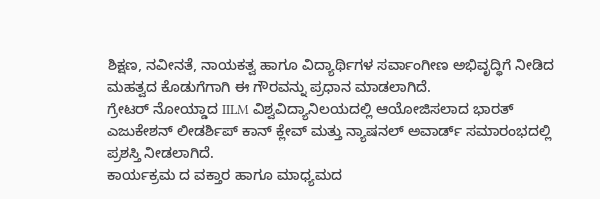ಶಿಕ್ಷಣ, ನವೀನತೆ, ನಾಯಕತ್ವ ಹಾಗೂ ವಿದ್ಯಾರ್ಥಿಗಳ ಸರ್ವಾಂಗೀಣ ಅಭಿವೃದ್ಧಿಗೆ ನೀಡಿದ ಮಹತ್ವದ ಕೊಡುಗೆಗಾಗಿ ಈ ಗೌರವನ್ನು ಪ್ರಧಾನ ಮಾಡಲಾಗಿದೆ.
ಗ್ರೇಟರ್ ನೋಯ್ಡಾದ IILM ವಿಶ್ವವಿದ್ಯಾನಿಲಯದಲ್ಲಿ ಆಯೋಜಿಸಲಾದ ಭಾರತ್ ಎಜುಕೇಶನ್ ಲೀಡರ್ಶಿಪ್ ಕಾನ್ ಕ್ಲೇವ್ ಮತ್ತು ನ್ಯಾಷನಲ್ ಅವಾರ್ಡ್ ಸಮಾರಂಭದಲ್ಲಿ ಪ್ರಶಸ್ತಿ ನೀಡಲಾಗಿದೆ.
ಕಾರ್ಯಕ್ರಮ ದ ವಕ್ತಾರ ಹಾಗೂ ಮಾಧ್ಯಮದ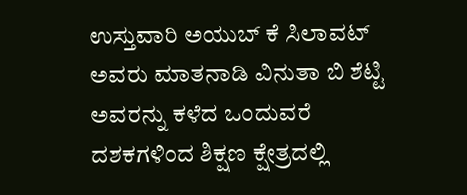ಉಸ್ತುವಾರಿ ಅಯುಬ್ ಕೆ ಸಿಲಾವಟ್ ಅವರು ಮಾತನಾಡಿ ವಿನುತಾ ಬಿ ಶೆಟ್ಟಿ ಅವರನ್ನು ಕಳೆದ ಒಂದುವರೆ ದಶಕಗಳಿಂದ ಶಿಕ್ಷಣ ಕ್ಷೇತ್ರದಲ್ಲಿ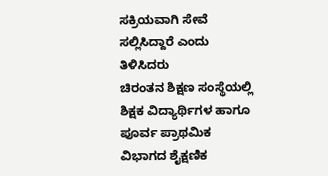ಸಕ್ರಿಯವಾಗಿ ಸೇವೆ ಸಲ್ಲಿಸಿದ್ದಾರೆ ಎಂದು ತಿಳಿಸಿದರು
ಚಿರಂತನ ಶಿಕ್ಷಣ ಸಂಸ್ಥೆಯಲ್ಲಿ ಶಿಕ್ಷಕ ವಿದ್ಯಾರ್ಥಿಗಳ ಹಾಗೂ ಪೂರ್ವ ಪ್ರಾಥಮಿಕ ವಿಭಾಗದ ಶೈಕ್ಷಣಿಕ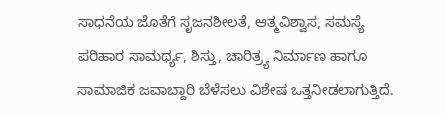ಸಾಧನೆಯ ಜೊತೆಗೆ ಸೃಜನಶೀಲತೆ, ಆತ್ಮವಿಶ್ವಾಸ, ಸಮಸ್ಯೆ ಪರಿಹಾರ ಸಾಮರ್ಥ್ಯ, ಶಿಸ್ತು, ಚಾರಿತ್ರ್ಯ ನಿರ್ಮಾಣ ಹಾಗೂ ಸಾಮಾಜಿಕ ಜವಾಬ್ದಾರಿ ಬೆಳೆಸಲು ವಿಶೇಷ ಒತ್ತನೀಡಲಾಗುತ್ತಿದೆ.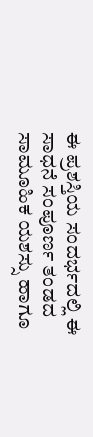ಈ ಪ್ರಶಸ್ತಿಯ ಸಂದರ್ಭದಲ್ಲಿ ಈ ಸಾಧನೆ ಸಂಪೂರ್ಣ ತಂಡದ ಸಾಮೂಹಿಕ ಯಶಸ್ಸು ಹಾಗೂ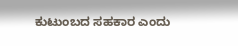ಕುಟುಂಬದ ಸಹಕಾರ ಎಂದು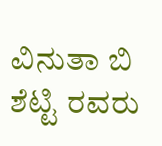ವಿನುತಾ ಬಿ ಶೆಟ್ಟಿ ರವರು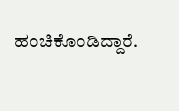ಹಂಚಿಕೊಂಡಿದ್ದಾರೆ.